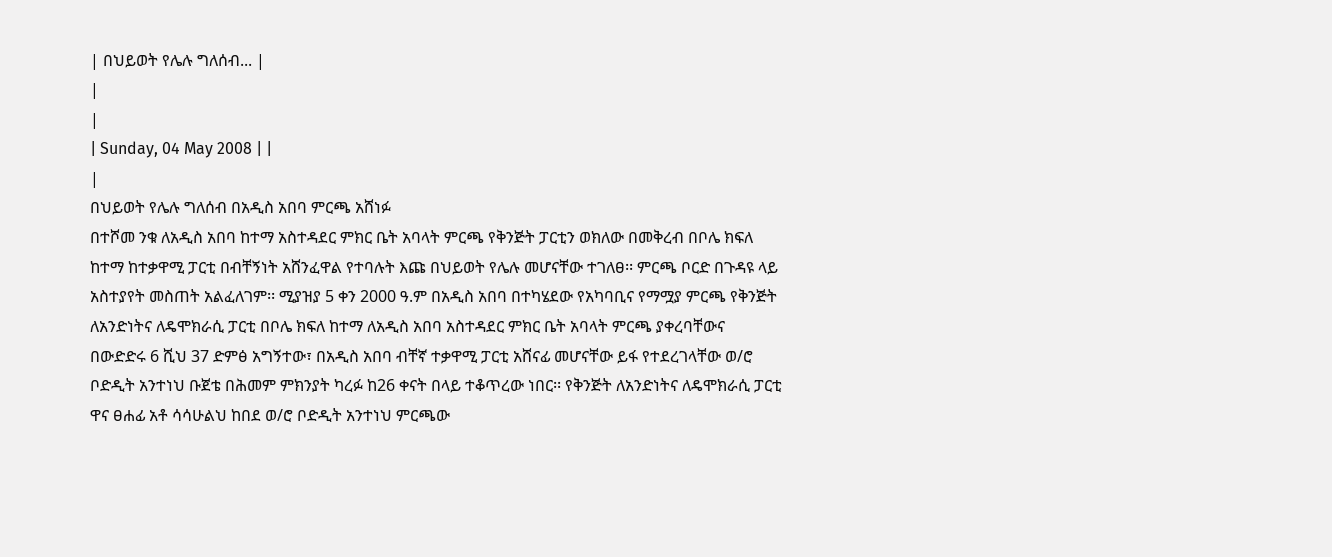| በህይወት የሌሉ ግለሰብ... |
|
|
| Sunday, 04 May 2008 | |
|
በህይወት የሌሉ ግለሰብ በአዲስ አበባ ምርጫ አሸነፉ
በተሾመ ንቁ ለአዲስ አበባ ከተማ አስተዳደር ምክር ቤት አባላት ምርጫ የቅንጅት ፓርቲን ወክለው በመቅረብ በቦሌ ክፍለ ከተማ ከተቃዋሚ ፓርቲ በብቸኝነት አሸንፈዋል የተባሉት እጩ በህይወት የሌሉ መሆናቸው ተገለፀ፡፡ ምርጫ ቦርድ በጉዳዩ ላይ አስተያየት መስጠት አልፈለገም፡፡ ሚያዝያ 5 ቀን 2000 ዓ.ም በአዲስ አበባ በተካሄደው የአካባቢና የማሟያ ምርጫ የቅንጅት ለአንድነትና ለዴሞክራሲ ፓርቲ በቦሌ ክፍለ ከተማ ለአዲስ አበባ አስተዳደር ምክር ቤት አባላት ምርጫ ያቀረባቸውና በውድድሩ 6 ሺህ 37 ድምፅ አግኝተው፣ በአዲስ አበባ ብቸኛ ተቃዋሚ ፓርቲ አሸናፊ መሆናቸው ይፋ የተደረገላቸው ወ/ሮ ቦድዲት አንተነህ ቡጀቴ በሕመም ምክንያት ካረፉ ከ26 ቀናት በላይ ተቆጥረው ነበር፡፡ የቅንጅት ለአንድነትና ለዴሞክራሲ ፓርቲ ዋና ፀሐፊ አቶ ሳሳሁልህ ከበደ ወ/ሮ ቦድዲት አንተነህ ምርጫው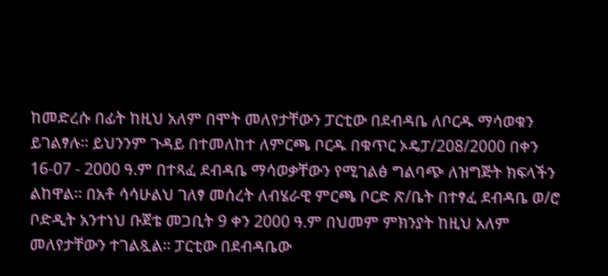ከመድረሱ በፊት ከዚህ አለም በሞት መለየታቸውን ፓርቲው በደብዳቤ ለቦርዱ ማሳወቁን ይገልፃሉ፡፡ ይህንንም ጉዳይ በተመለከተ ለምርጫ ቦርዱ በቁጥር ኦዴፓ/208/2000 በቀን 16-07 - 2000 ዓ.ም በተጻፈ ደብዳቤ ማሳወቃቸውን የሚገልፅ ግልባጭ ለዝግጅት ክፍላችን ልከዋል፡፡ በአቶ ሳሳሁልህ ገለፃ መሰረት ለብሄራዊ ምርጫ ቦርድ ጽ/ቤት በተፃፈ ደብዳቤ ወ/ሮ ቦድዲት አንተነህ ቡጀቴ መጋቢት 9 ቀን 2000 ዓ.ም በህመም ምክንያት ከዚህ አለም መለየታቸውን ተገልጿል፡፡ ፓርቲው በደብዳቤው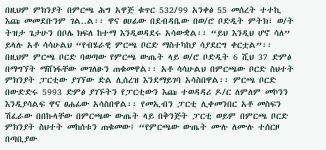በዚህም ምክንያት በምርጫ ሕግ አዋጅ ቁጥር 532/99 አንቀፅ 55 መሰረት ተተኪ እጩ መመደቡንም ገል..ል፡፡ ዋና ፀሀፊው በደብዳቤው በወ/ሮ ቦድዲት ምትክ፣ ወ/ት ትዝታ ጌታሁን በቦሌ ክፍለ ከተማ እንዲወዳደሩ አሳውቋል፡፡ “ይህ እንዲህ ሆኖ ሳለ” ይላሉ አቶ ሳሳሁልህ “የብሄራዊ ምርጫ ቦርድ ማስተካከያ ሳያደርግ ቀርቷል”፡፡ በዚህም ምርጫ ቦርድ ባወጣው የምርጫ ውጤት ላይ ወ/ሮ ቦድዲት 6 ሺህ 37 ድምፅ በማግኘት ማሸነፋቸው መገለፁን ጠቁመዋል፡፡ አቶ ሳሳሁልህ በምርጫው ቦርድ ስህተት ምክንያት ፓርቲው ያገኘው ድል ሊሰረዝ እንደማይገባ አሳስበዋል፡፡ ምርጫ ቦርድ በውድድሩ 5993 ድምፅ ያገኙትን የፓርቲውን እጩ ተወዳዳሪ ዶ/ር ለምለም መኮንን እንዲያሳልፍ ዋና ፀሐፊው አሳስበዋል፡፡ የመኢብን ፓርቲ ሊቀመንበር አቶ መስፍን ሽፈራው በበኩላቸው በምርጫው ውጤት ላይ በቅንጅት ፓርቲ ወይም በምርጫ ቦርድ ምክንያት ስህተት መከሰቱን ጠቁመው፤ “የምርጫው ውጤት ሙሉ ለሙሉ ተሰርዞ በጣቢያው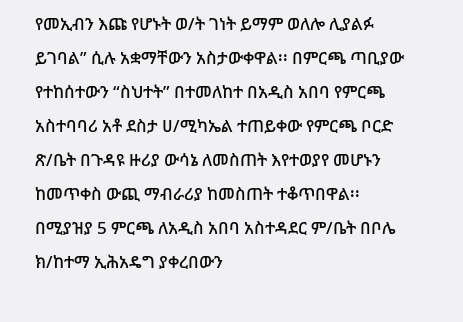የመኢብን እጩ የሆኑት ወ/ት ገነት ይማም ወለሎ ሊያልፉ ይገባል” ሲሉ አቋማቸውን አስታውቀዋል፡፡ በምርጫ ጣቢያው የተከሰተውን “ስህተት” በተመለከተ በአዲስ አበባ የምርጫ አስተባባሪ አቶ ደስታ ሀ/ሚካኤል ተጠይቀው የምርጫ ቦርድ ጽ/ቤት በጉዳዩ ዙሪያ ውሳኔ ለመስጠት እየተወያየ መሆኑን ከመጥቀስ ውጪ ማብራሪያ ከመስጠት ተቆጥበዋል፡፡ በሚያዝያ 5 ምርጫ ለአዲስ አበባ አስተዳደር ም/ቤት በቦሌ ክ/ከተማ ኢሕአዴግ ያቀረበውን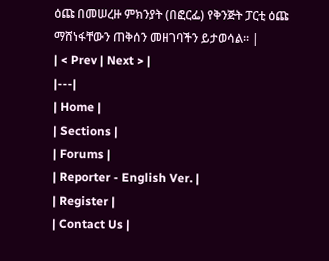ዕጩ በመሠረዙ ምክንያት (በፎርፌ) የቅንጅት ፓርቲ ዕጩ ማሸነፋቸውን ጠቅሰን መዘገባችን ይታወሳል፡፡ |
| < Prev | Next > |
|---|
| Home |
| Sections |
| Forums |
| Reporter - English Ver. |
| Register |
| Contact Us |